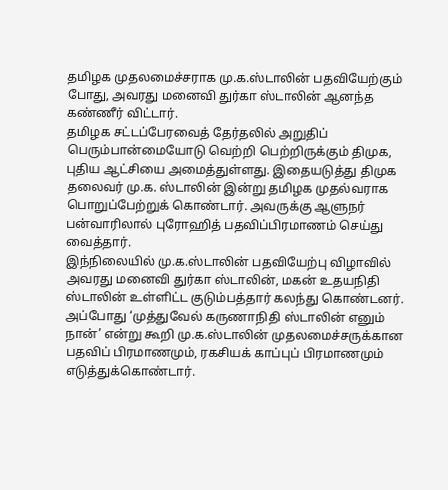தமிழக முதலமைச்சராக மு.க.ஸ்டாலின் பதவியேற்கும் போது, அவரது மனைவி துர்கா ஸ்டாலின் ஆனந்த கண்ணீர் விட்டார்.
தமிழக சட்டப்பேரவைத் தேர்தலில் அறுதிப் பெரும்பான்மையோடு வெற்றி பெற்றிருக்கும் திமுக, புதிய ஆட்சியை அமைத்துள்ளது. இதையடுத்து திமுக தலைவர் மு.க. ஸ்டாலின் இன்று தமிழக முதல்வராக பொறுப்பேற்றுக் கொண்டார். அவருக்கு ஆளுநர் பன்வாரிலால் புரோஹித் பதவிப்பிரமாணம் செய்து வைத்தார்.
இந்நிலையில் மு.க.ஸ்டாலின் பதவியேற்பு விழாவில் அவரது மனைவி துர்கா ஸ்டாலின், மகன் உதயநிதி ஸ்டாலின் உள்ளிட்ட குடும்பத்தார் கலந்து கொண்டனர். அப்போது ‘முத்துவேல் கருணாநிதி ஸ்டாலின் எனும் நான்’ என்று கூறி மு.க.ஸ்டாலின் முதலமைச்சருக்கான பதவிப் பிரமாணமும், ரகசியக் காப்புப் பிரமாணமும் எடுத்துக்கொண்டார்.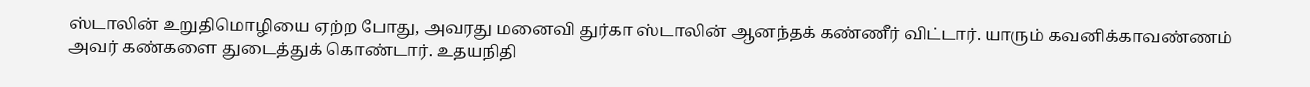ஸ்டாலின் உறுதிமொழியை ஏற்ற போது, அவரது மனைவி துர்கா ஸ்டாலின் ஆனந்தக் கண்ணீர் விட்டார். யாரும் கவனிக்காவண்ணம் அவர் கண்களை துடைத்துக் கொண்டார். உதயநிதி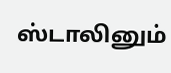ஸ்டாலினும்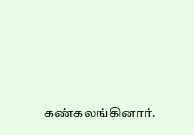கண்கலங்கினார்.